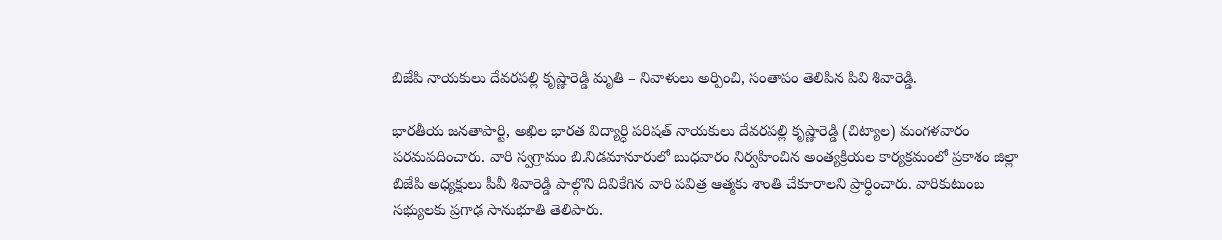బిజేపి నాయకులు దేవరపల్లి కృష్ణారెడ్డి మృతి – నివాళులు అర్పించి, సంతాపం తెలిపిన పివి శివారెడ్డి.

భారతీయ జనతాపార్టి, అఖిల భారత విద్యార్ధి పరిషత్ నాయకులు దేవరపల్లి కృష్ణారెడ్డి (చిట్యాల) మంగళవారం పరమపదించారు. వారి స్వగ్రామం బి.నిడమానూరులో బుధవారం నిర్వహించిన అంత్యక్రియల కార్యక్రమంలో ప్రకాశం జిల్లా బిజేపి అధ్యక్షులు పీవీ శివారెడ్డి పాల్గొని దివికేగిన వారి పవిత్ర ఆత్మకు శాంతి చేకూరాలని ప్రార్ధించారు. వారికుటుంబ సభ్యులకు ప్రగాఢ సానుభూతి తెలిపారు.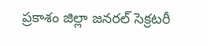ప్రకాశం జిల్లా జనరల్ సెక్రటరీ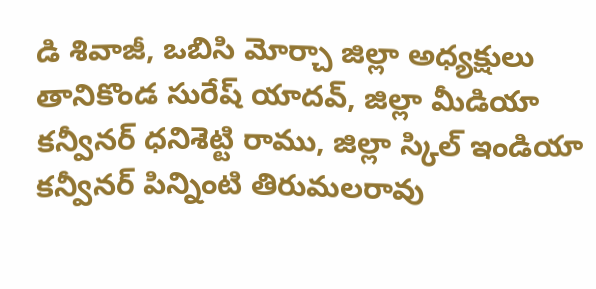డి శివాజీ, ఒబిసి మోర్చా జిల్లా అధ్యక్షులు తానికొండ సురేష్ యాదవ్, జిల్లా మీడియా కన్వీనర్ ధనిశెట్టి రాము, జిల్లా స్కిల్ ఇండియా కన్వీనర్ పిన్నింటి తిరుమలరావు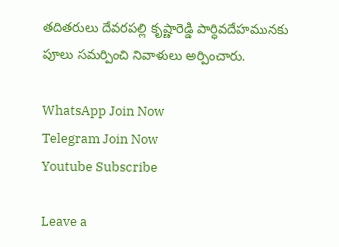తదితరులు దేవరపల్లి కృష్ణారెడ్డి పార్ధివదేహమునకు పూలు సమర్పించి నివాళులు అర్పించారు.

WhatsApp Join Now
Telegram Join Now
Youtube Subscribe

Leave a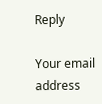Reply

Your email address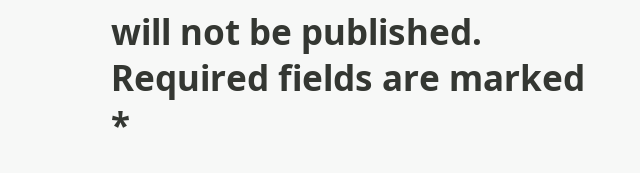will not be published. Required fields are marked *